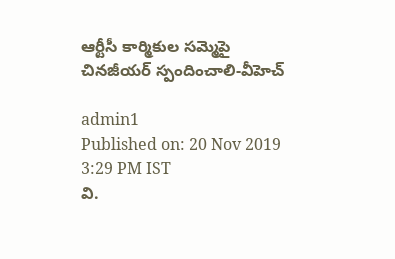ఆర్టీసీ కార్మికుల సమ్మెపై చినజీయర్ స్పందించాలి-వీహెచ్‌

admin1
Published on: 20 Nov 2019 3:29 PM IST
వి.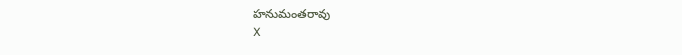హనుమంతరావు
X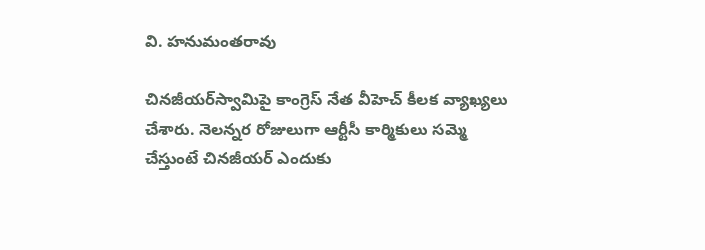వి. హనుమంతరావు

చినజీయర్‌స్వామిపై కాంగ్రెస్ నేత వీహెచ్‌ కీలక వ్యాఖ్యలు చేశారు. నెలన్నర రోజులుగా ఆర్టీసీ కార్మికులు సమ్మె చేస్తుంటే చినజీయర్ ఎందుకు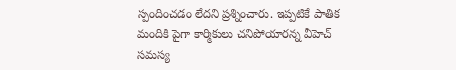స్పందించడం లేదని ప్రశ్నించారు. ఇప్పటికే పాతిక మందికి పైగా కార్మికులు చనిపోయారన్న వీహెచ్‌ సమస్య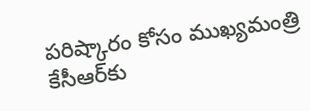పరిష్కారం కోసం ముఖ్యమంత్రి కేసీఆర్‌కు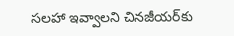సలహా ఇవ్వాలని చినజీయర్‌కు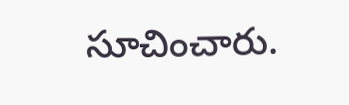సూచించారు.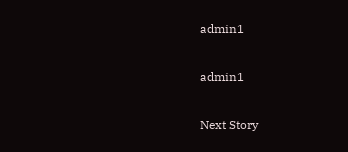admin1

admin1

Next Story